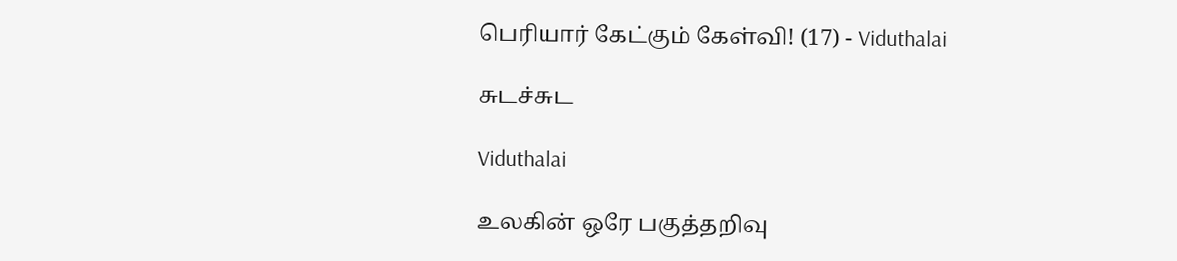பெரியார் கேட்கும் கேள்வி! (17) - Viduthalai

சுடச்சுட

Viduthalai

உலகின் ஒரே பகுத்தறிவு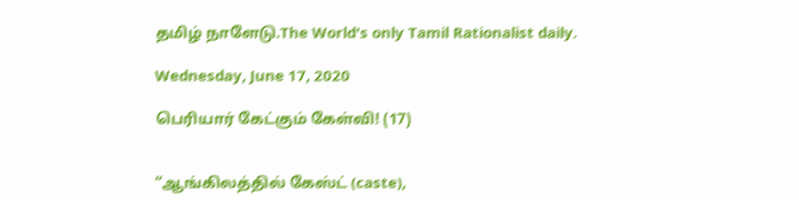தமிழ் நாளேடு.The World's only Tamil Rationalist daily.

Wednesday, June 17, 2020

பெரியார் கேட்கும் கேள்வி! (17)


“ஆங்கிலத்தில் கேஸ்ட் (caste),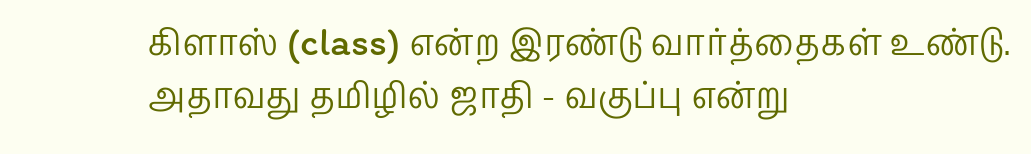கிளாஸ் (class) என்ற இரண்டு வார்த்தைகள் உண்டு. அதாவது தமிழில் ஜாதி - வகுப்பு என்று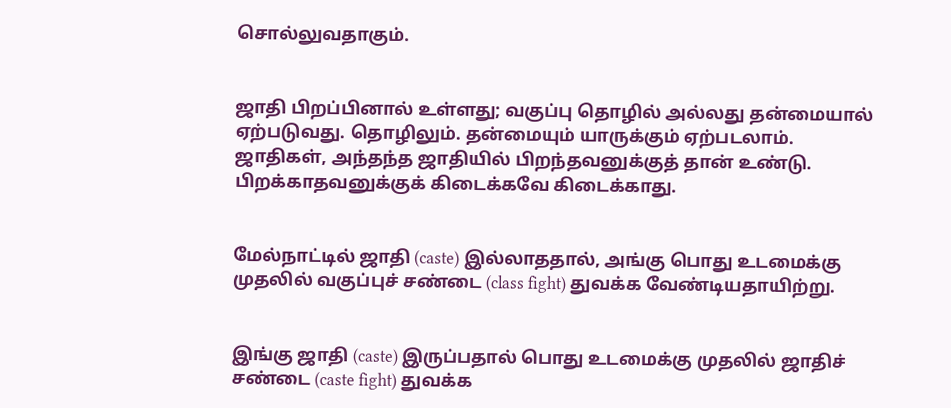சொல்லுவதாகும்.


ஜாதி பிறப்பினால் உள்ளது; வகுப்பு தொழில் அல்லது தன்மையால் ஏற்படுவது. தொழிலும். தன்மையும் யாருக்கும் ஏற்படலாம். ஜாதிகள், அந்தந்த ஜாதியில் பிறந்தவனுக்குத் தான் உண்டு. பிறக்காதவனுக்குக் கிடைக்கவே கிடைக்காது.


மேல்நாட்டில் ஜாதி (caste) இல்லாததால், அங்கு பொது உடமைக்கு முதலில் வகுப்புச் சண்டை (class fight) துவக்க வேண்டியதாயிற்று.


இங்கு ஜாதி (caste) இருப்பதால் பொது உடமைக்கு முதலில் ஜாதிச் சண்டை (caste fight) துவக்க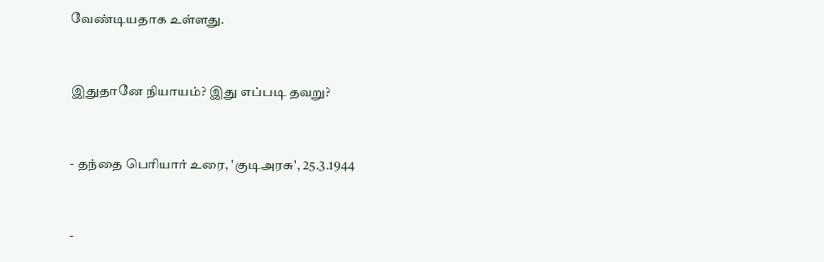வேண்டியதாக உள்ளது.


இதுதானே நியாயம்? இது எப்படி தவறு?


- தந்தை பெரியார் உரை, 'குடிஅரசு', 25.3.1944


-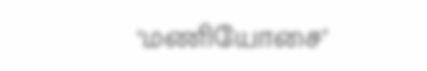‘மணியோசை’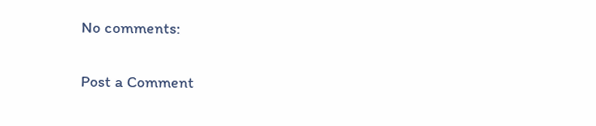No comments:

Post a Comment